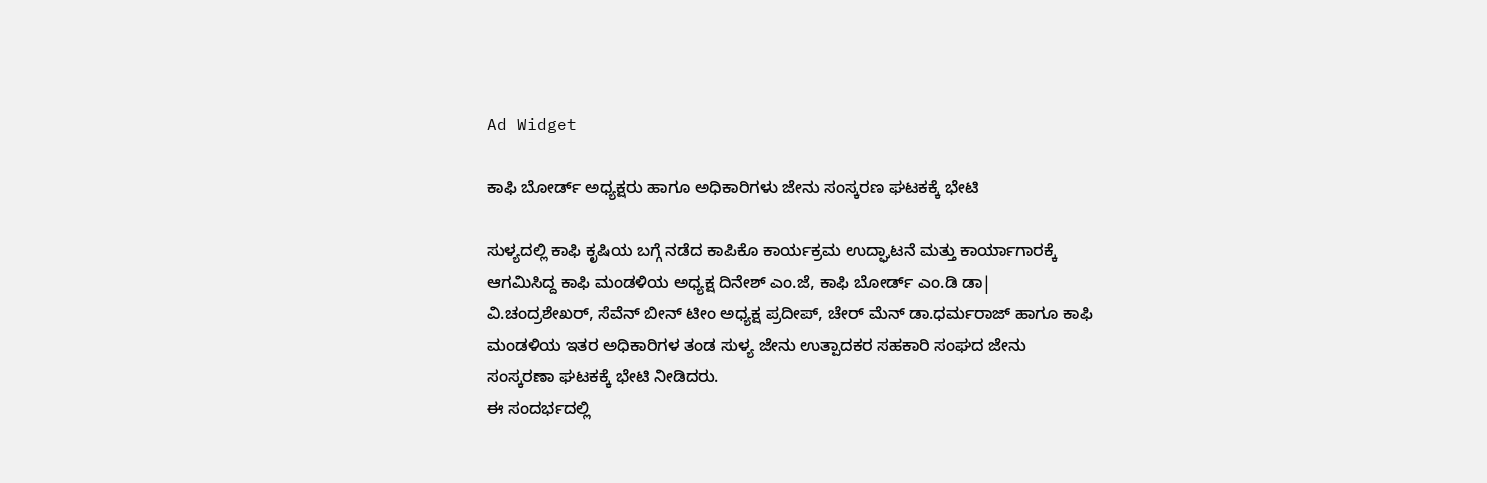Ad Widget

ಕಾಫಿ ಬೋರ್ಡ್ ಅಧ್ಯಕ್ಷರು ಹಾಗೂ ಅಧಿಕಾರಿಗಳು ಜೇನು ಸಂಸ್ಕರಣ ಘಟಕಕ್ಕೆ ಭೇಟಿ

ಸುಳ್ಯದಲ್ಲಿ ಕಾಫಿ ಕೃಷಿಯ ಬಗ್ಗೆ ನಡೆದ ಕಾಪಿಕೊ ಕಾರ್ಯಕ್ರಮ ಉದ್ಘಾಟನೆ ಮತ್ತು ಕಾರ್ಯಾಗಾರಕ್ಕೆ ಆಗಮಿಸಿದ್ದ ಕಾಫಿ ಮಂಡಳಿಯ ಅಧ್ಯಕ್ಷ ದಿನೇಶ್ ಎಂ.ಜೆ, ಕಾಫಿ ಬೋರ್ಡ್ ಎಂ.ಡಿ ಡಾ| ವಿ‌.ಚಂದ್ರಶೇಖರ್, ಸೆವೆನ್ ಬೀನ್ ಟೀಂ ಅಧ್ಯಕ್ಷ ಪ್ರದೀಪ್, ಚೇರ್ ಮೆನ್ ಡಾ.ಧರ್ಮರಾಜ್ ಹಾಗೂ ಕಾಫಿ ಮಂಡಳಿಯ ಇತರ ಅಧಿಕಾರಿಗಳ ತಂಡ ಸುಳ್ಯ ಜೇನು ಉತ್ಪಾದಕರ ಸಹಕಾರಿ ಸಂಘದ ಜೇನು ಸಂಸ್ಕರಣಾ ಘಟಕಕ್ಕೆ ಭೇಟಿ ನೀಡಿದರು.
ಈ ಸಂದರ್ಭದಲ್ಲಿ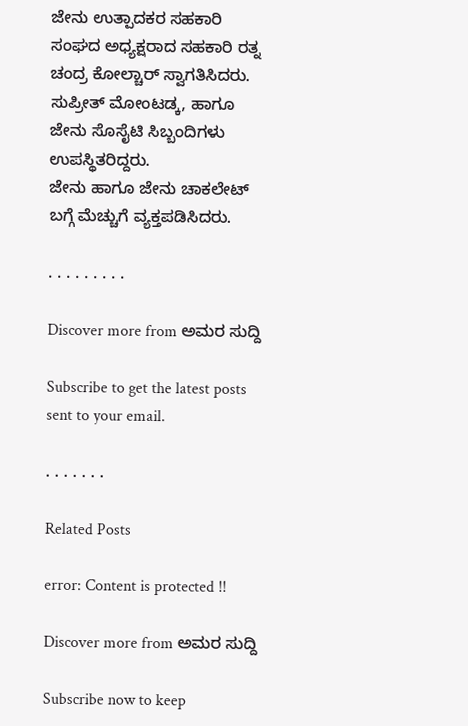ಜೇನು ಉತ್ಪಾದಕರ ಸಹಕಾರಿ ಸಂಘದ ಅಧ್ಯಕ್ಷರಾದ ಸಹಕಾರಿ ರತ್ನ ಚಂದ್ರ ಕೋಲ್ಚಾರ್ ಸ್ವಾಗತಿಸಿದರು. ಸುಪ್ರೀತ್ ಮೋಂಟಡ್ಕ, ಹಾಗೂ ಜೇನು ಸೊಸೈಟಿ ಸಿಬ್ಬಂದಿಗಳು ಉಪಸ್ಥಿತರಿದ್ದರು.
ಜೇನು ಹಾಗೂ ಜೇನು ಚಾಕಲೇಟ್ ಬಗ್ಗೆ ಮೆಚ್ಚುಗೆ ವ್ಯಕ್ತಪಡಿಸಿದರು.

. . . . . . . . .

Discover more from ಅಮರ ಸುದ್ದಿ

Subscribe to get the latest posts sent to your email.

. . . . . . .

Related Posts

error: Content is protected !!

Discover more from ಅಮರ ಸುದ್ದಿ

Subscribe now to keep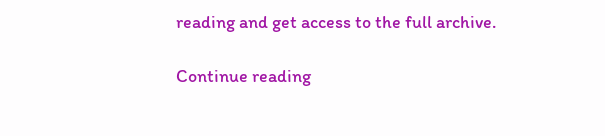reading and get access to the full archive.

Continue reading